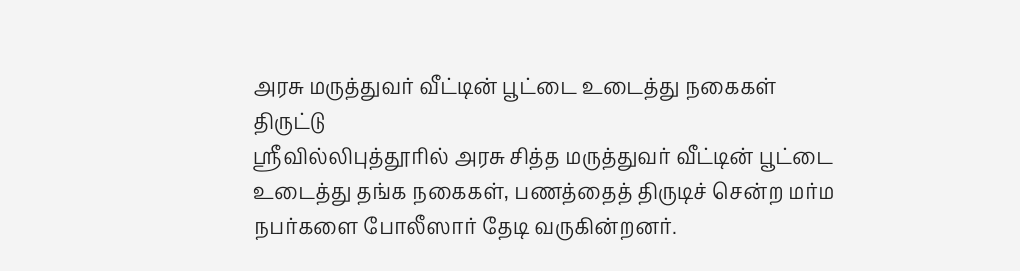அரசு மருத்துவர் வீட்டின் பூட்டை உடைத்து நகைகள் திருட்டு
ஸ்ரீவில்லிபுத்தூரில் அரசு சித்த மருத்துவர் வீட்டின் பூட்டை உடைத்து தங்க நகைகள், பணத்தைத் திருடிச் சென்ற மர்ம நபர்களை போலீஸார் தேடி வருகின்றனர்.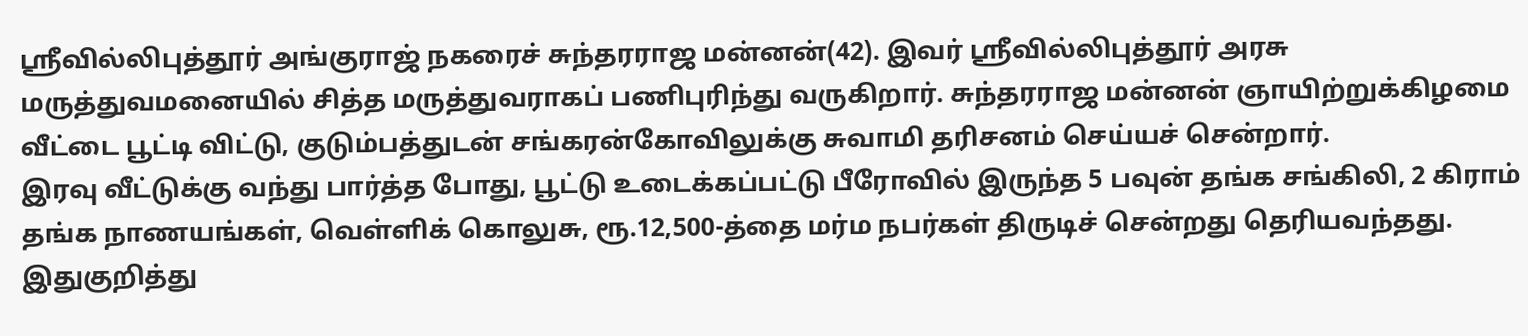ஸ்ரீவில்லிபுத்தூர் அங்குராஜ் நகரைச் சுந்தரராஜ மன்னன்(42). இவர் ஸ்ரீவில்லிபுத்தூர் அரசு மருத்துவமனையில் சித்த மருத்துவராகப் பணிபுரிந்து வருகிறார். சுந்தரராஜ மன்னன் ஞாயிற்றுக்கிழமை வீட்டை பூட்டி விட்டு, குடும்பத்துடன் சங்கரன்கோவிலுக்கு சுவாமி தரிசனம் செய்யச் சென்றார்.
இரவு வீட்டுக்கு வந்து பார்த்த போது, பூட்டு உடைக்கப்பட்டு பீரோவில் இருந்த 5 பவுன் தங்க சங்கிலி, 2 கிராம் தங்க நாணயங்கள், வெள்ளிக் கொலுசு, ரூ.12,500-த்தை மர்ம நபர்கள் திருடிச் சென்றது தெரியவந்தது.
இதுகுறித்து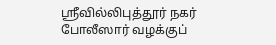ஸ்ரீவில்லிபுத்தூர் நகர் போலீஸார் வழக்குப்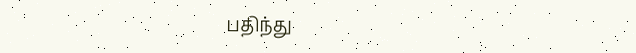பதிந்து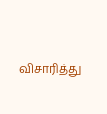விசாரித்து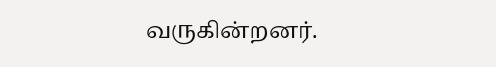வருகின்றனர்.